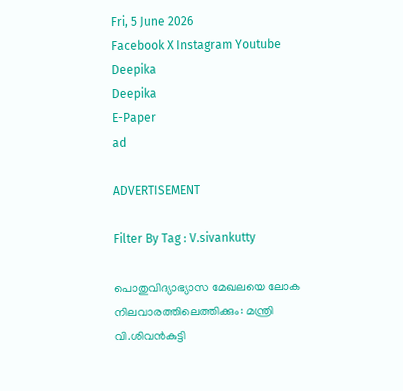Fri, 5 June 2026
Facebook X Instagram Youtube
Deepika
Deepika
E-Paper
ad

ADVERTISEMENT

Filter By Tag : V.sivankutty

പൊതുവിദ്യാഭ്യാസ മേഖലയെ ലോക നിലവാരത്തിലെത്തിക്കും: മന്ത്രി വി.ശിവന്‍കുട്ടി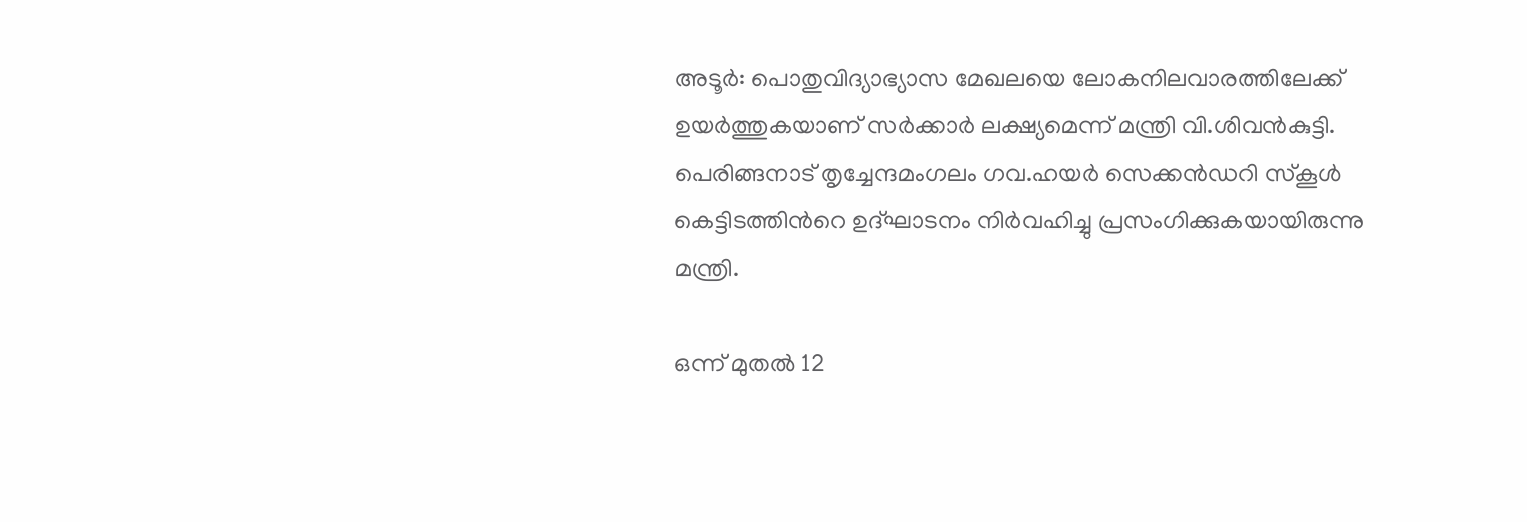അടൂര്‍: പൊതുവിദ്യാഭ്യാസ മേഖലയെ ലോകനിലവാരത്തിലേക്ക് ഉയര്‍ത്തുകയാണ് സര്‍ക്കാര്‍ ലക്ഷ്യമെന്ന് മന്ത്രി വി.ശിവന്‍കുട്ടി. പെരിങ്ങനാട് തൃച്ചേന്ദമംഗലം ഗവ.ഹയര്‍ സെക്കന്‍ഡറി സ്‌കൂള്‍ കെട്ടിടത്തിന്‍റെ ഉദ്ഘാടനം നിര്‍വഹിച്ചു പ്രസംഗിക്കുകയായിരുന്നു മന്ത്രി.

ഒന്ന് മുതല്‍ 12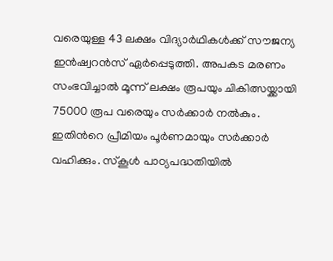വരെയുള്ള 43 ലക്ഷം വിദ്യാര്‍ഥികള്‍ക്ക് സൗജന്യ ഇന്‍ഷ്വറന്‍സ് ഏര്‍പ്പെടുത്തി. അപകട മരണം സംഭവിച്ചാല്‍ മൂന്ന് ലക്ഷം രൂപയും ചികിത്സയ്ക്കായി 75000 രൂപ വരെയും സര്‍ക്കാര്‍ നല്‍കും. ഇതിന്‍റെ പ്രീമിയം പൂര്‍ണമായും സര്‍ക്കാര്‍ വഹിക്കും. സ്‌കൂള്‍ പാഠ്യപദ്ധതിയില്‍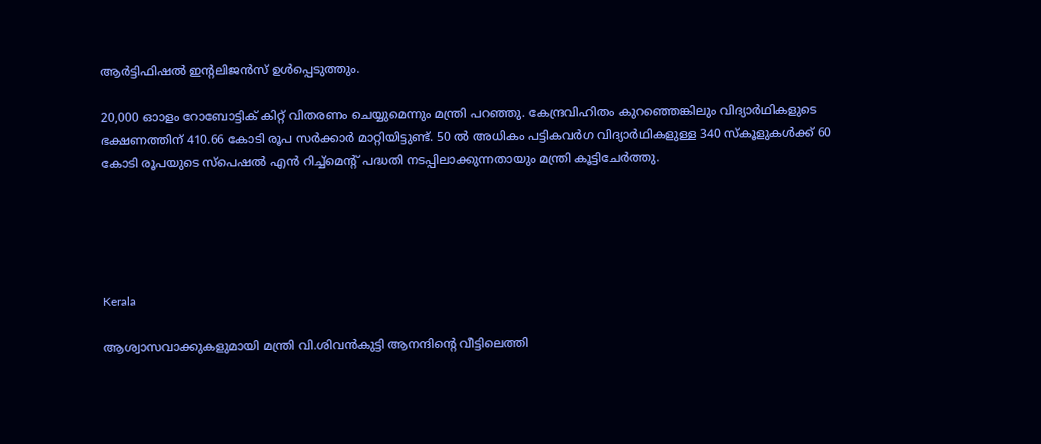ആര്‍ട്ടിഫിഷല്‍ ഇന്‍റലിജന്‍സ് ഉള്‍പ്പെടുത്തും.

20,000 ഓാളം റോബോട്ടിക് കിറ്റ് വിതരണം ചെയ്യുമെന്നും മന്ത്രി പറഞ്ഞു. കേന്ദ്രവിഹിതം കുറഞ്ഞെങ്കിലും വിദ്യാർഥികളുടെ ഭക്ഷണത്തിന് 410.66 കോടി രൂപ സര്‍ക്കാര്‍ മാറ്റിയിട്ടുണ്ട്. 50 ല്‍ അധികം പട്ടികവര്‍ഗ വിദ്യാര്‍ഥികളുള്ള 340 സ്‌കൂളുകള്‍ക്ക് 60 കോടി രൂപയുടെ സ്‌പെഷല്‍ എന്‍ റിച്ച്‌മെന്‍റ് പദ്ധതി നടപ്പിലാക്കുന്നതായും മന്ത്രി കൂട്ടിചേര്‍ത്തു.





Kerala

ആശ്വാസവാക്കുകളുമായി മന്ത്രി വി.ശിവൻകുട്ടി ആനന്ദിന്‍റെ വീട്ടിലെത്തി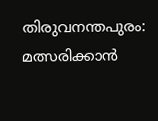തിരുവനന്തപുരം: മത്സരിക്കാൻ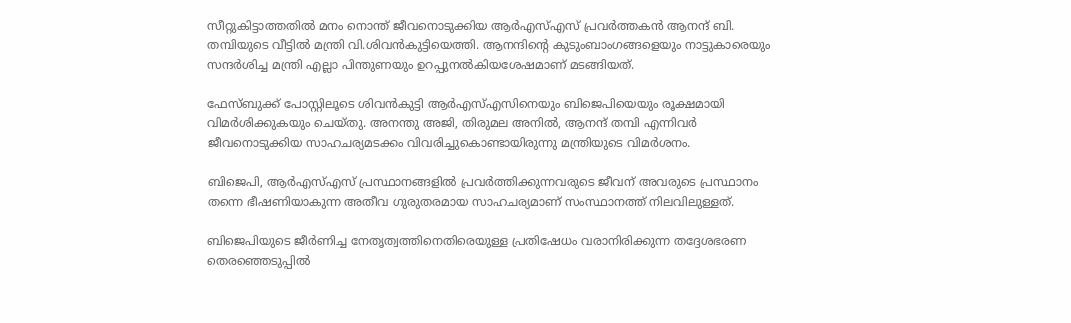സീറ്റുകിട്ടാത്തതിൽ മനം നൊന്ത് ജീവനൊടുക്കിയ ആർഎസ്എസ് പ്രവർത്തകൻ ആനന്ദ് ബി. തമ്പിയുടെ വീട്ടിൽ മന്ത്രി വി.ശിവൻകുട്ടിയെത്തി. ആനന്ദിന്‍റെ കുടുംബാംഗങ്ങളെയും നാട്ടുകാരെയും സന്ദർശിച്ച മന്ത്രി എല്ലാ പിന്തുണയും ഉറപ്പുനൽകിയശേഷമാണ് മടങ്ങിയത്.

ഫേസ്ബുക്ക് പോസ്റ്റിലൂടെ ശിവൻകുട്ടി ആർഎസ്എസിനെയും ബിജെപിയെയും രൂക്ഷമായി വിമർശിക്കുകയും ചെയ്തു. അനന്തു അജി, തിരുമല അനിൽ, ആനന്ദ് തമ്പി എന്നിവർ ജീവനൊടുക്കിയ സാഹചര്യമടക്കം വിവരിച്ചുകൊണ്ടായിരുന്നു മന്ത്രിയുടെ വിമർശനം.

ബിജെപി, ആർഎസ്എസ് പ്രസ്ഥാനങ്ങളിൽ പ്രവർത്തിക്കുന്നവരുടെ ജീവന് അവരുടെ പ്രസ്ഥാനം തന്നെ ഭീഷണിയാകുന്ന അതീവ ഗുരുതരമായ സാഹചര്യമാണ് സംസ്ഥാനത്ത് നിലവിലുള്ളത്.

ബിജെപിയുടെ ജീർണിച്ച നേതൃത്വത്തിനെതിരെയുള്ള പ്രതിഷേധം വരാനിരിക്കുന്ന തദ്ദേശഭരണ തെരഞ്ഞെടുപ്പിൽ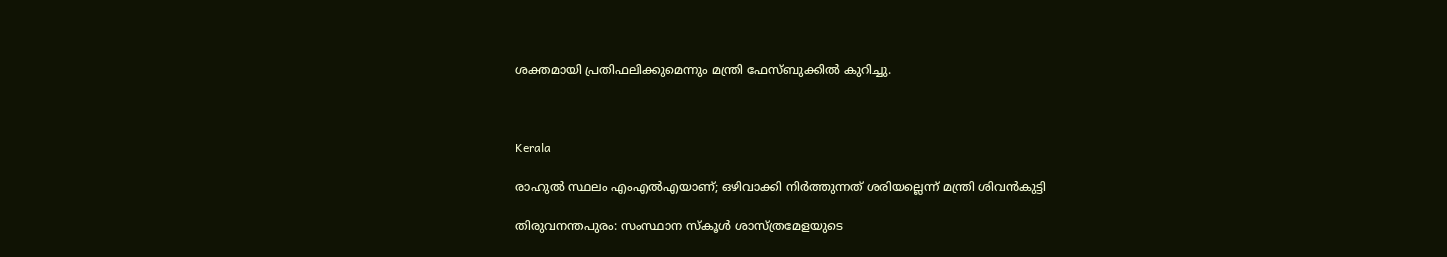ശക്തമായി പ്രതിഫലിക്കുമെന്നും മന്ത്രി ഫേസ്ബുക്കിൽ കുറിച്ചു.



Kerala

രാഹുൽ സ്ഥലം എംഎൽഎയാണ്; ഒഴിവാക്കി നിർത്തുന്നത് ശരിയല്ലെന്ന് മന്ത്രി ശിവൻകുട്ടി

തിരുവനന്തപുരം: സംസ്ഥാന സ്കൂൾ ശാസ്ത്രമേളയുടെ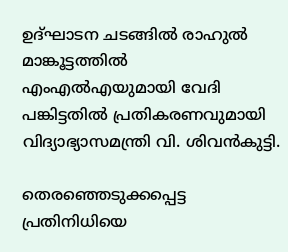ഉദ്ഘാടന ചടങ്ങിൽ രാഹുൽ മാങ്കൂട്ടത്തിൽ എംഎൽഎയുമായി വേദി പങ്കിട്ടതിൽ പ്രതികരണവുമായി വിദ്യാഭ്യാസമന്ത്രി വി. ശിവൻകുട്ടി.

തെരഞ്ഞെടുക്കപ്പെട്ട പ്രതിനിധിയെ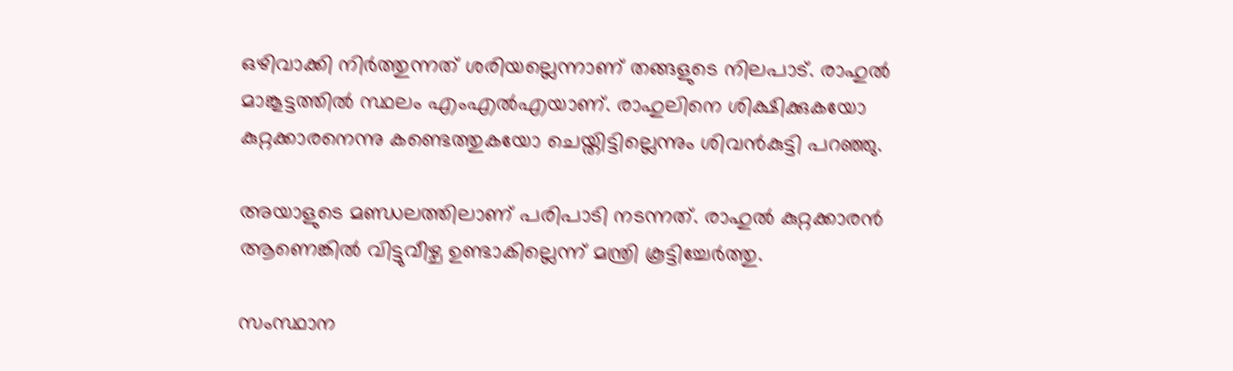ഒഴിവാക്കി നിർത്തുന്നത് ശരിയല്ലെന്നാണ് തങ്ങളുടെ നിലപാട്. രാഹുൽ മാങ്കൂട്ടത്തിൽ സ്ഥലം എംഎൽഎയാണ്. രാഹുലിനെ ശിക്ഷിക്കുകയോ കുറ്റക്കാരനെന്നു കണ്ടെത്തുകയോ ചെയ്തിട്ടില്ലെന്നും ശിവൻകുട്ടി പറഞ്ഞു.

അയാളുടെ മണ്ഡലത്തിലാണ് പരിപാടി നടന്നത്. രാഹുൽ കുറ്റക്കാരൻ ആണെങ്കിൽ വിട്ടുവീഴ്ച ഉണ്ടാകില്ലെന്ന് മന്ത്രി കൂട്ടിച്ചേർത്തു.

സംസ്ഥാന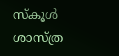സ്‌കൂൾ ശാസ്ത്ര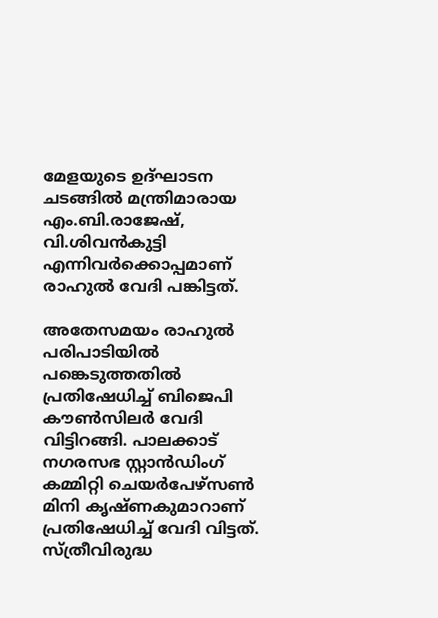മേളയുടെ ഉദ്ഘാടന ചടങ്ങിൽ മന്ത്രിമാരായ എം.ബി.രാജേഷ്, വി.ശിവൻകുട്ടി എന്നിവർക്കൊപ്പമാണ് രാഹുൽ വേദി പങ്കിട്ടത്.

അതേസമയം രാഹുൽ പരിപാടിയിൽ പങ്കെടുത്തതിൽ പ്രതിഷേധിച്ച് ബിജെപി കൗൺസിലർ വേദി വിട്ടിറങ്ങി. പാലക്കാട് നഗരസഭ സ്റ്റാൻഡിംഗ് കമ്മിറ്റി ചെയർപേഴ്‌സൺ മിനി കൃഷ്ണകുമാറാണ് പ്രതിഷേധിച്ച് വേദി വിട്ടത്. സ്ത്രീവിരുദ്ധ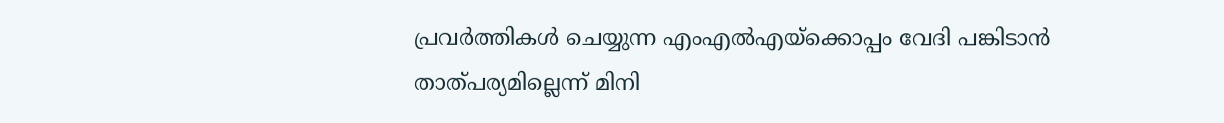പ്രവർത്തികൾ ചെയ്യുന്ന എംഎൽഎയ്‌ക്കൊപ്പം വേദി പങ്കിടാൻ താത്പര്യമില്ലെന്ന് മിനി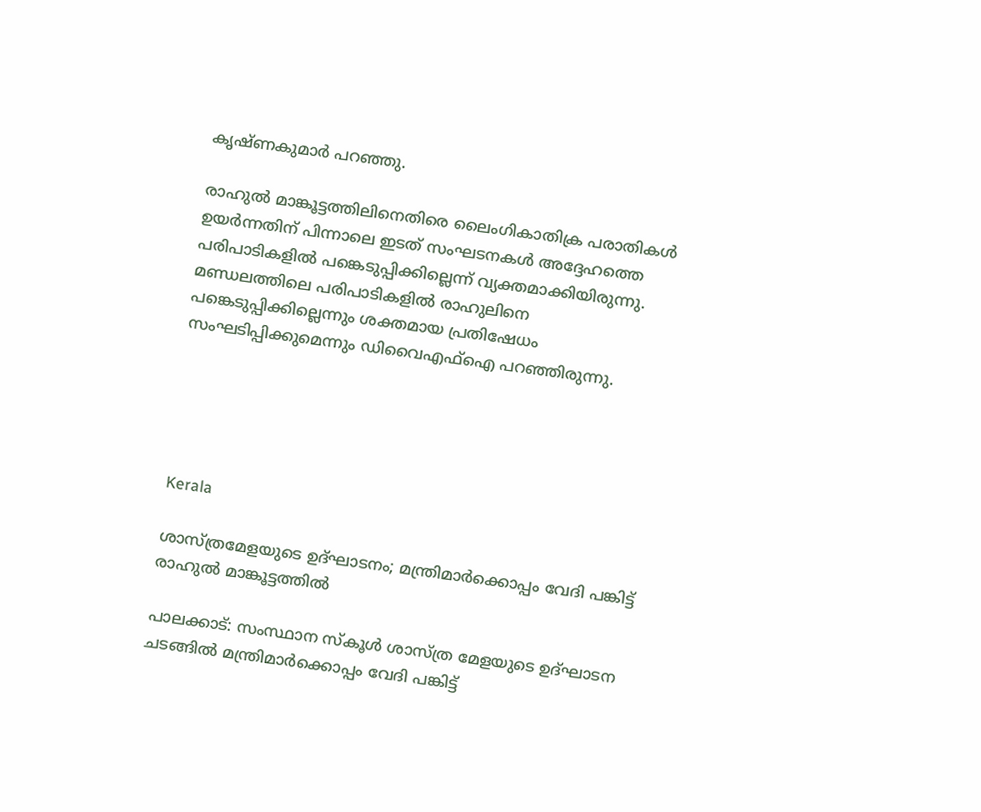കൃഷ്ണകുമാർ പറഞ്ഞു.

രാഹുൽ മാങ്കൂട്ടത്തിലിനെതിരെ ലൈംഗികാതിക്ര പരാതികൾ ഉയർന്നതിന് പിന്നാലെ ഇടത് സംഘടനകൾ അദ്ദേഹത്തെ പരിപാടികളിൽ പങ്കെടുപ്പിക്കില്ലെന്ന് വ്യക്തമാക്കിയിരുന്നു. മണ്ഡലത്തിലെ പരിപാടികളിൽ രാഹുലിനെ പങ്കെടുപ്പിക്കില്ലെന്നും ശക്തമായ പ്രതിഷേധം സംഘടിപ്പിക്കുമെന്നും ഡിവൈഎഫ്‌ഐ പറഞ്ഞിരുന്നു.





Kerala

ശാസ്ത്രമേളയുടെ ഉദ്ഘാടനം; മന്ത്രിമാർക്കൊപ്പം വേദി പങ്കിട്ട് രാഹുൽ മാങ്കൂട്ടത്തിൽ

പാലക്കാട്: സംസ്ഥാന സ്‌കൂൾ ശാസ്ത്ര മേളയുടെ ഉദ്ഘാടന ചടങ്ങിൽ മന്ത്രിമാർക്കൊപ്പം വേദി പങ്കിട്ട്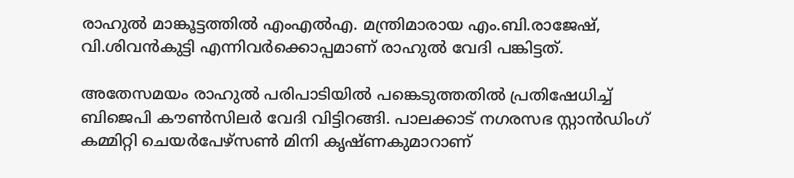രാഹുൽ മാങ്കൂട്ടത്തിൽ എംഎൽഎ. മന്ത്രിമാരായ എം.ബി.രാജേഷ്, വി.ശിവൻകുട്ടി എന്നിവർക്കൊപ്പമാണ് രാഹുൽ വേദി പങ്കിട്ടത്.

അതേസമയം രാഹുൽ പരിപാടിയിൽ പങ്കെടുത്തതിൽ പ്രതിഷേധിച്ച് ബിജെപി കൗൺസിലർ വേദി വിട്ടിറങ്ങി. പാലക്കാട് നഗരസഭ സ്റ്റാൻഡിംഗ് കമ്മിറ്റി ചെയർപേഴ്‌സൺ മിനി കൃഷ്ണകുമാറാണ്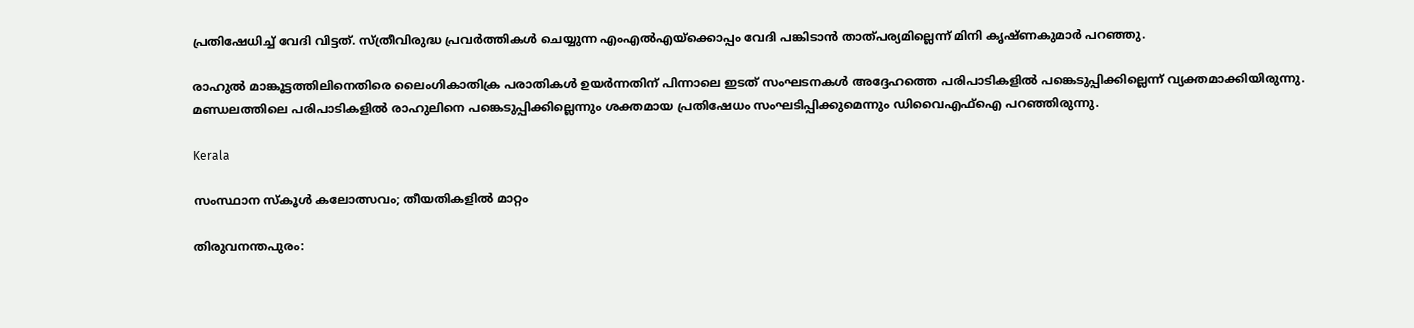പ്രതിഷേധിച്ച് വേദി വിട്ടത്. സ്ത്രീവിരുദ്ധ പ്രവർത്തികൾ ചെയ്യുന്ന എംഎൽഎയ്‌ക്കൊപ്പം വേദി പങ്കിടാൻ താത്പര്യമില്ലെന്ന് മിനി കൃഷ്ണകുമാർ പറഞ്ഞു.

രാഹുൽ മാങ്കൂട്ടത്തിലിനെതിരെ ലൈംഗികാതിക്ര പരാതികൾ ഉയർന്നതിന് പിന്നാലെ ഇടത് സംഘടനകൾ അദ്ദേഹത്തെ പരിപാടികളിൽ പങ്കെടുപ്പിക്കില്ലെന്ന് വ്യക്തമാക്കിയിരുന്നു. മണ്ഡലത്തിലെ പരിപാടികളിൽ രാഹുലിനെ പങ്കെടുപ്പിക്കില്ലെന്നും ശക്തമായ പ്രതിഷേധം സംഘടിപ്പിക്കുമെന്നും ഡിവൈഎഫ്‌ഐ പറഞ്ഞിരുന്നു.

Kerala

സംസ്ഥാന സ്‌കൂള്‍ കലോത്സവം; തീയതികളില്‍ മാറ്റം

തിരുവനന്തപുരം: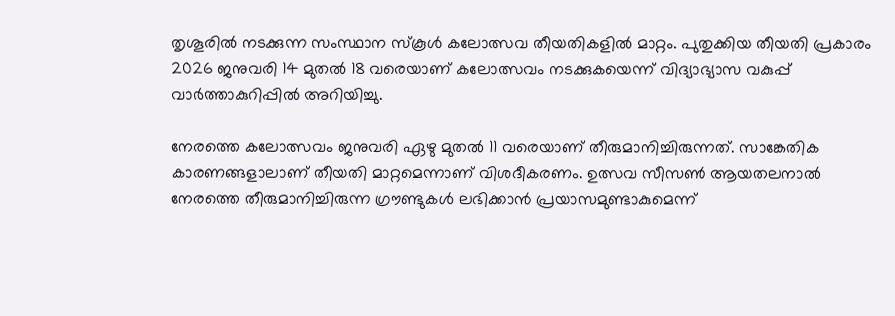തൃശൂരിൽ നടക്കുന്ന സംസ്ഥാന സ്‌കൂള്‍ കലോത്സവ തീയതികളില്‍ മാറ്റം. പുതുക്കിയ തീയതി പ്രകാരം 2026 ജനുവരി 14 മുതല്‍ 18 വരെയാണ് കലോത്സവം നടക്കുകയെന്ന് വിദ്യാഭ്യാസ വകുപ്പ് വാര്‍ത്താകുറിപ്പില്‍ അറിയിച്ചു.

നേരത്തെ കലോത്സവം ജനുവരി ഏഴു മുതല്‍ 11 വരെയാണ് തീരുമാനിച്ചിരുന്നത്. സാങ്കേതിക കാരണങ്ങളാലാണ് തീയതി മാറ്റമെന്നാണ് വിശദീകരണം. ഉത്സവ സീസണ്‍ ആയതലനാല്‍ നേരത്തെ തീരുമാനിച്ചിരുന്ന ഗ്രൗണ്ടുകള്‍ ലഭിക്കാന്‍ പ്രയാസമുണ്ടാകുമെന്ന്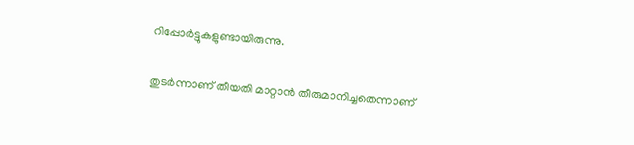റിപ്പോർട്ടുകളുണ്ടായിരുന്നു.

തുടർന്നാണ് തീയതി മാറ്റാൻ തീരുമാനിച്ചതെന്നാണ്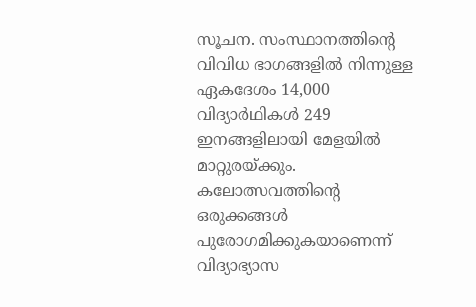സൂചന. സംസ്ഥാനത്തിന്‍റെ വിവിധ ഭാഗങ്ങളില്‍ നിന്നുള്ള ഏകദേശം 14,000 വിദ്യാര്‍ഥികള്‍ 249 ഇനങ്ങളിലായി മേളയില്‍ മാറ്റുരയ്ക്കും. കലോത്സവത്തിന്‍റെ ഒരുക്കങ്ങൾ പുരോഗമിക്കുകയാണെന്ന് വിദ്യാഭ്യാസ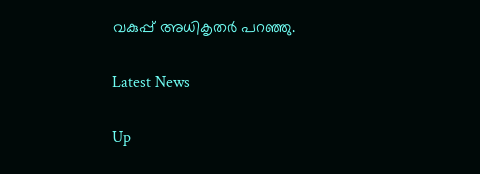വകുപ്പ് അധികൃതർ പറഞ്ഞു.

Latest News

Up